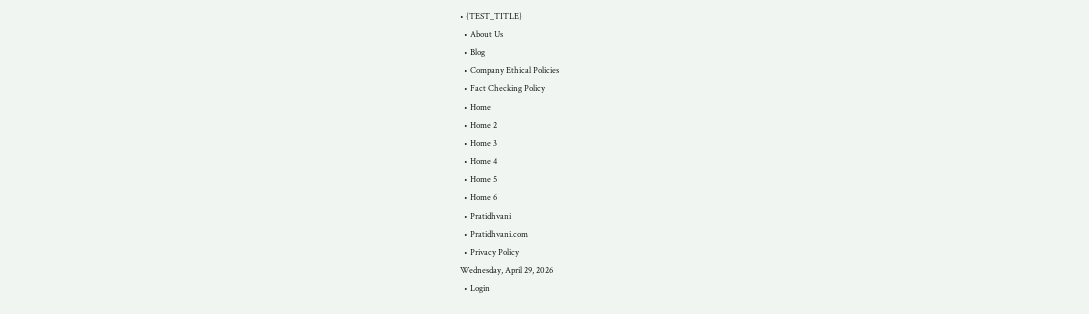• {TEST_TITLE}
  • About Us
  • Blog
  • Company Ethical Policies
  • Fact Checking Policy
  • Home
  • Home 2
  • Home 3
  • Home 4
  • Home 5
  • Home 6
  • Pratidhvani
  • Pratidhvani.com
  • Privacy Policy
Wednesday, April 29, 2026
  • Login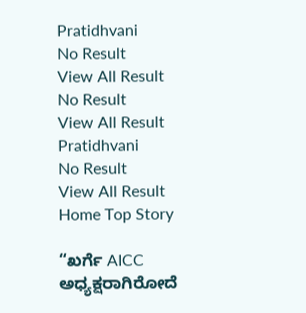Pratidhvani
No Result
View All Result
No Result
View All Result
Pratidhvani
No Result
View All Result
Home Top Story

“ಖರ್ಗೆ AICC ಅಧ್ಯಕ್ಷರಾಗಿರೋದೆ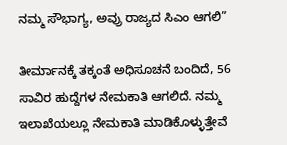ನಮ್ಮ ಸೌಭಾಗ್ಯ, ಅವ್ರು ರಾಜ್ಯದ ಸಿಎಂ ಆಗಲಿ”

ತೀರ್ಮಾನಕ್ಕೆ ತಕ್ಕಂತೆ ಅಧಿಸೂಚನೆ ಬಂದಿದೆ, 56 ಸಾವಿರ ಹುದ್ದೆಗಳ ನೇಮಕಾತಿ ಆಗಲಿದೆ‌. ನಮ್ಮ ಇಲಾಖೆಯಲ್ಲೂ ನೇಮಕಾತಿ ಮಾಡಿಕೊಳ್ಳುತ್ತೇವೆ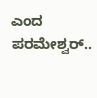ಎಂದ ಪರಮೇಶ್ವರ್..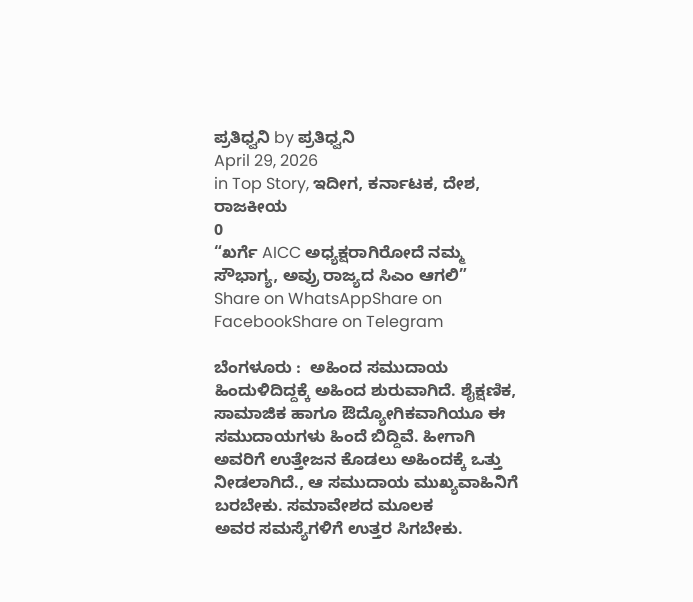ಪ್ರತಿಧ್ವನಿ by ಪ್ರತಿಧ್ವನಿ
April 29, 2026
in Top Story, ಇದೀಗ, ಕರ್ನಾಟಕ, ದೇಶ, ರಾಜಕೀಯ
0
“ಖರ್ಗೆ AICC ಅಧ್ಯಕ್ಷರಾಗಿರೋದೆ ನಮ್ಮ ಸೌಭಾಗ್ಯ, ಅವ್ರು ರಾಜ್ಯದ ಸಿಎಂ ಆಗಲಿ”
Share on WhatsAppShare on FacebookShare on Telegram

ಬೆಂಗಳೂರು :  ಅಹಿಂದ ಸಮುದಾಯ ಹಿಂದುಳಿದಿದ್ದಕ್ಕೆ ಅಹಿಂದ ಶುರುವಾಗಿದೆ. ಶೈಕ್ಷಣಿಕ, ಸಾಮಾಜಿಕ ಹಾಗೂ ಔದ್ಯೋಗಿಕವಾಗಿಯೂ ಈ ಸಮುದಾಯಗಳು ಹಿಂದೆ ಬಿದ್ದಿವೆ. ಹೀಗಾಗಿ ಅವರಿಗೆ ಉತ್ತೇಜನ ಕೊಡಲು ಅಹಿಂದಕ್ಕೆ ಒತ್ತು ನೀಡಲಾಗಿದೆ., ಆ ಸಮುದಾಯ ಮುಖ್ಯವಾಹಿನಿಗೆ ಬರಬೇಕು. ಸಮಾವೇಶದ ಮೂಲಕ
ಅವರ ಸಮಸ್ಯೆಗಳಿಗೆ ಉತ್ತರ ಸಿಗಬೇಕು.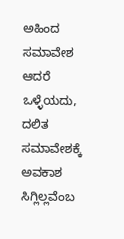ಅಹಿಂದ ಸಮಾವೇಶ ಆದರೆ ಒಳ್ಳೆಯದು, ದಲಿತ ಸಮಾವೇಶಕ್ಕೆ ಅವಕಾಶ ಸಿಗ್ಲಿಲ್ಲವೆಂಬ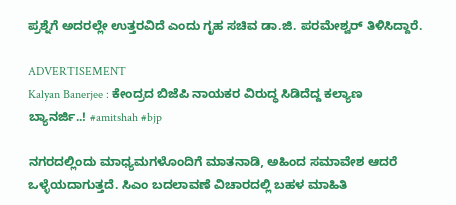ಪ್ರಶ್ನೆಗೆ ಅದರಲ್ಲೇ ಉತ್ತರವಿದೆ ಎಂದು ಗೃಹ ಸಚಿವ ಡಾ.ಜಿ. ಪರಮೇಶ್ವರ್‌ ತಿಳಿಸಿದ್ದಾರೆ.

ADVERTISEMENT
Kalyan Banerjee : ಕೇಂದ್ರದ ಬಿಜೆಪಿ ನಾಯಕರ ವಿರುದ್ಧ ಸಿಡಿದೆದ್ದ ಕಲ್ಯಾಣ ಬ್ಯಾನರ್ಜಿ..! #amitshah #bjp

ನಗರದಲ್ಲಿಂದು ಮಾಧ್ಯಮಗಳೊಂದಿಗೆ ಮಾತನಾಡಿ, ಅಹಿಂದ ಸಮಾವೇಶ ಆದರೆ ಒಳ್ಳೆಯದಾಗುತ್ತದೆ. ಸಿಎಂ ಬದಲಾವಣೆ ವಿಚಾರದಲ್ಲಿ ಬಹಳ ಮಾಹಿತಿ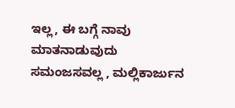ಇಲ್ಲ, ಈ ಬಗ್ಗೆ ನಾವು ಮಾತನಾಡುವುದು ಸಮಂಜಸವಲ್ಲ , ಮಲ್ಲಿಕಾರ್ಜುನ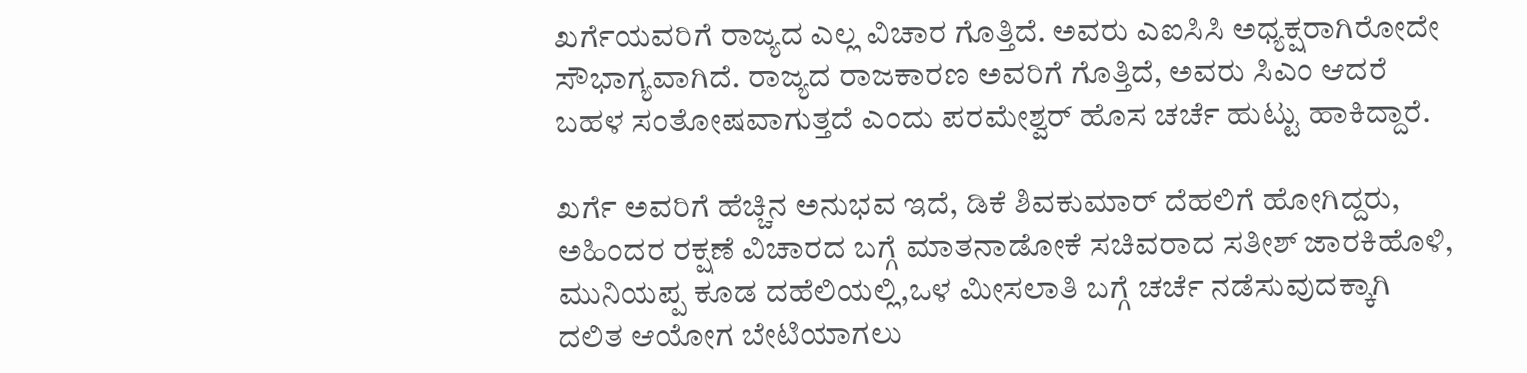ಖರ್ಗೆಯವರಿಗೆ ರಾಜ್ಯದ ಎಲ್ಲ ವಿಚಾರ ಗೊತ್ತಿದೆ. ಅವರು ಎಐಸಿಸಿ ಅಧ್ಯಕ್ಷರಾಗಿರೋದೇ ಸೌಭಾಗ್ಯವಾಗಿದೆ. ರಾಜ್ಯದ ರಾಜಕಾರಣ ಅವರಿಗೆ ಗೊತ್ತಿದೆ, ಅವರು ಸಿಎಂ ಆದರೆ ಬಹಳ ಸಂತೋಷವಾಗುತ್ತದೆ ಎಂದು ಪರಮೇಶ್ವರ್‌ ಹೊಸ ಚರ್ಚೆ ಹುಟ್ಟು ಹಾಕಿದ್ದಾರೆ.

ಖರ್ಗೆ ಅವರಿಗೆ ಹೆಚ್ಚಿನ ಅನುಭವ ಇದೆ, ಡಿಕೆ ಶಿವಕುಮಾರ್ ದೆಹಲಿಗೆ ಹೋಗಿದ್ದರು, ಅಹಿಂದರ ರಕ್ಷಣೆ ವಿಚಾರದ ಬಗ್ಗೆ ಮಾತನಾಡೋಕೆ‌ ಸಚಿವರಾದ ಸತೀಶ್ ಜಾರಕಿಹೊಳಿ, ಮುನಿಯಪ್ಪ‌ ಕೂಡ ದಹೆಲಿಯಲ್ಲಿ,ಒಳ ಮೀಸಲಾತಿ ಬಗ್ಗೆ ಚರ್ಚೆ ನಡೆಸುವುದಕ್ಕಾಗಿ ದಲಿತ ಆಯೋಗ ಬೇಟಿಯಾಗಲು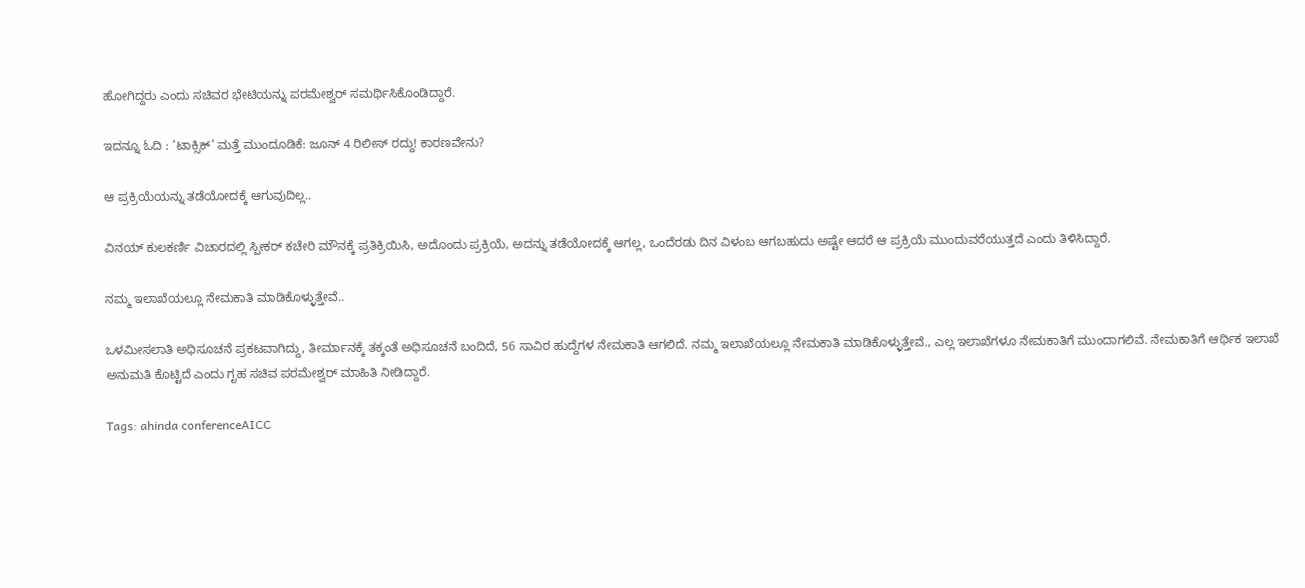ಹೋಗಿದ್ದರು ಎಂದು ಸಚಿವರ ಭೇಟಿಯನ್ನು ಪರಮೇಶ್ವರ್ ಸಮರ್ಥಿಸಿಕೊಂಡಿದ್ದಾರೆ.

ಇದನ್ನೂ ಓದಿ : ‘ಟಾಕ್ಸಿಕ್’ ಮತ್ತೆ ಮುಂದೂಡಿಕೆ: ಜೂನ್ 4 ರಿಲೀಸ್ ರದ್ದು! ಕಾರಣವೇನು?

ಆ ಪ್ರಕ್ರಿಯೆಯನ್ನು ತಡೆಯೋದಕ್ಕೆ ಆಗುವುದಿಲ್ಲ..

ವಿನಯ್ ಕುಲಕರ್ಣಿ ವಿಚಾರದಲ್ಲಿ ಸ್ಪೀಕರ್ ಕಚೇರಿ ಮೌನಕ್ಕೆ ಪ್ರತಿಕ್ರಿಯಿಸಿ, ಅದೊಂದು ಪ್ರಕ್ರಿಯೆ, ಅದನ್ನು ತಡೆಯೋದಕ್ಕೆ ಆಗಲ್ಲ, ಒಂದೆರಡು ದಿನ ವಿಳಂಬ ಆಗಬಹುದು ಅಷ್ಟೇ ಆದರೆ ಆ ಪ್ರಕ್ರಿಯೆ ಮುಂದುವರೆಯುತ್ತದೆ ಎಂದು ತಿಳಿಸಿದ್ದಾರೆ.

ನಮ್ಮ ಇಲಾಖೆಯಲ್ಲೂ ನೇಮಕಾತಿ ಮಾಡಿಕೊಳ್ಳುತ್ತೇವೆ..

ಒಳಮೀಸಲಾತಿ ಅಧಿಸೂಚನೆ ಪ್ರಕಟವಾಗಿದ್ದು, ತೀರ್ಮಾನಕ್ಕೆ ತಕ್ಕಂತೆ ಅಧಿಸೂಚನೆ ಬಂದಿದೆ, 56 ಸಾವಿರ ಹುದ್ದೆಗಳ ನೇಮಕಾತಿ ಆಗಲಿದೆ‌. ನಮ್ಮ ಇಲಾಖೆಯಲ್ಲೂ ನೇಮಕಾತಿ ಮಾಡಿಕೊಳ್ಳುತ್ತೇವೆ., ಎಲ್ಲ ಇಲಾಖೆಗಳೂ ನೇಮಕಾತಿಗೆ ಮುಂದಾಗಲಿವೆ. ನೇಮಕಾತಿಗೆ ಆರ್ಥಿಕ ಇಲಾಖೆ ಅನುಮತಿ ಕೊಟ್ಟಿದೆ ಎಂದು ಗೃಹ ಸಚಿವ ಪರಮೇಶ್ವರ್‌ ಮಾಹಿತಿ ನೀಡಿದ್ದಾರೆ.

Tags: ahinda conferenceAICC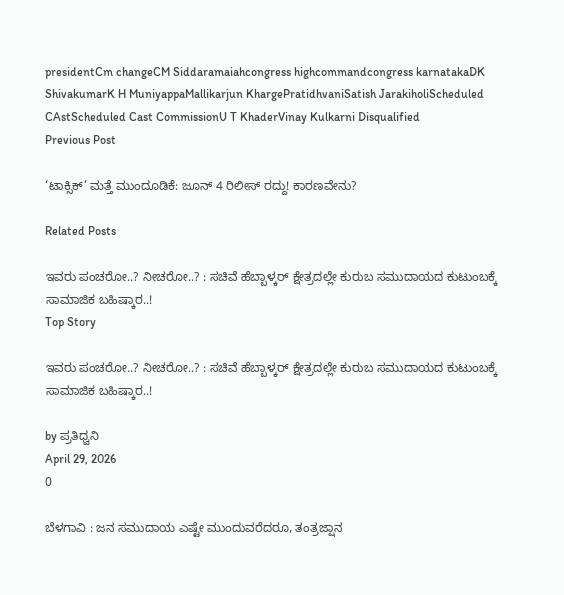presidentCm changeCM Siddaramaiahcongress highcommandcongress karnatakaDK ShivakumarK H MuniyappaMallikarjun KhargePratidhvaniSatish JarakiholiScheduled CAstScheduled Cast CommissionU T KhaderVinay Kulkarni Disqualified
Previous Post

‘ಟಾಕ್ಸಿಕ್’ ಮತ್ತೆ ಮುಂದೂಡಿಕೆ: ಜೂನ್ 4 ರಿಲೀಸ್ ರದ್ದು! ಕಾರಣವೇನು?

Related Posts

ಇವರು ಪಂಚರೋ..? ನೀಚರೋ..? : ಸಚಿವೆ ಹೆಬ್ಬಾಳ್ಕರ್‌ ಕ್ಷೇತ್ರದಲ್ಲೇ ಕುರುಬ ಸಮುದಾಯದ ಕುಟುಂಬಕ್ಕೆ ಸಾಮಾಜಿಕ ಬಹಿಷ್ಕಾರ..!
Top Story

ಇವರು ಪಂಚರೋ..? ನೀಚರೋ..? : ಸಚಿವೆ ಹೆಬ್ಬಾಳ್ಕರ್‌ ಕ್ಷೇತ್ರದಲ್ಲೇ ಕುರುಬ ಸಮುದಾಯದ ಕುಟುಂಬಕ್ಕೆ ಸಾಮಾಜಿಕ ಬಹಿಷ್ಕಾರ..!

by ಪ್ರತಿಧ್ವನಿ
April 29, 2026
0

ಬೆಳಗಾವಿ : ಜನ ಸಮುದಾಯ ಎಷ್ಟೇ ಮುಂದುವರೆದರೂ, ತಂತ್ರಜ್ಷಾನ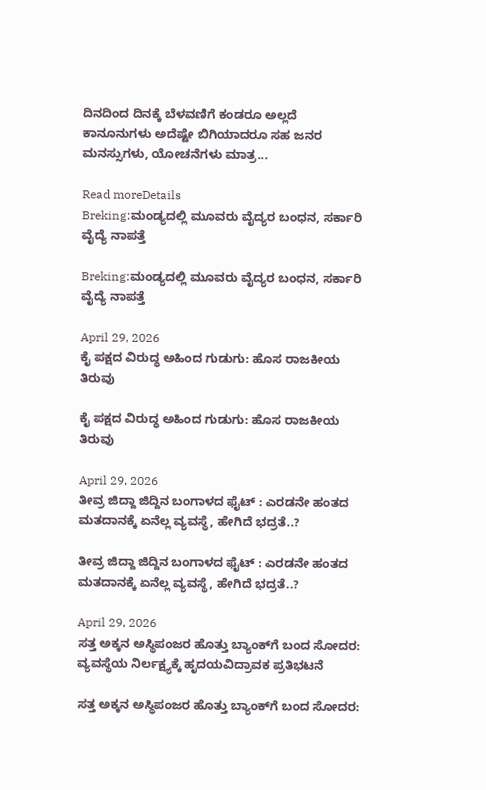ದಿನದಿಂದ ದಿನಕ್ಕೆ ಬೆಳವಣಿಗೆ ಕಂಡರೂ ಅಲ್ಲದೆ ಕಾನೂನುಗಳು ಅದೆಷ್ಟೇ ಬಿಗಿಯಾದರೂ ಸಹ ಜನರ ಮನಸ್ಸುಗಳು, ಯೋಚನೆಗಳು ಮಾತ್ರ...

Read moreDetails
Breking:ಮಂಡ್ಯದಲ್ಲಿ ಮೂವರು ವೈದ್ಯರ ಬಂಧನ, ಸರ್ಕಾರಿ ವೈದ್ಯೆ ನಾಪತ್ತೆ

Breking:ಮಂಡ್ಯದಲ್ಲಿ ಮೂವರು ವೈದ್ಯರ ಬಂಧನ, ಸರ್ಕಾರಿ ವೈದ್ಯೆ ನಾಪತ್ತೆ

April 29, 2026
ಕೈ ಪಕ್ಷದ ವಿರುದ್ಧ ಅಹಿಂದ ಗುಡುಗು: ಹೊಸ ರಾಜಕೀಯ ತಿರುವು

ಕೈ ಪಕ್ಷದ ವಿರುದ್ಧ ಅಹಿಂದ ಗುಡುಗು: ಹೊಸ ರಾಜಕೀಯ ತಿರುವು

April 29, 2026
ತೀವ್ರ ಜಿದ್ದಾ ಜಿದ್ದಿನ ಬಂಗಾಳದ ಫೈಟ್‌ : ಎರಡನೇ ಹಂತದ ಮತದಾನಕ್ಕೆ ಏನೆಲ್ಲ ವ್ಯವಸ್ಥೆ, ಹೇಗಿದೆ ಭದ್ರತೆ..?

ತೀವ್ರ ಜಿದ್ದಾ ಜಿದ್ದಿನ ಬಂಗಾಳದ ಫೈಟ್‌ : ಎರಡನೇ ಹಂತದ ಮತದಾನಕ್ಕೆ ಏನೆಲ್ಲ ವ್ಯವಸ್ಥೆ, ಹೇಗಿದೆ ಭದ್ರತೆ..?

April 29, 2026
ಸತ್ತ ಅಕ್ಕನ ಅಸ್ಥಿಪಂಜರ ಹೊತ್ತು ಬ್ಯಾಂಕ್‌ಗೆ ಬಂದ ಸೋದರ: ವ್ಯವಸ್ಥೆಯ ನಿರ್ಲಕ್ಷ್ಯಕ್ಕೆ ಹೃದಯವಿದ್ರಾವಕ ಪ್ರತಿಭಟನೆ

ಸತ್ತ ಅಕ್ಕನ ಅಸ್ಥಿಪಂಜರ ಹೊತ್ತು ಬ್ಯಾಂಕ್‌ಗೆ ಬಂದ ಸೋದರ: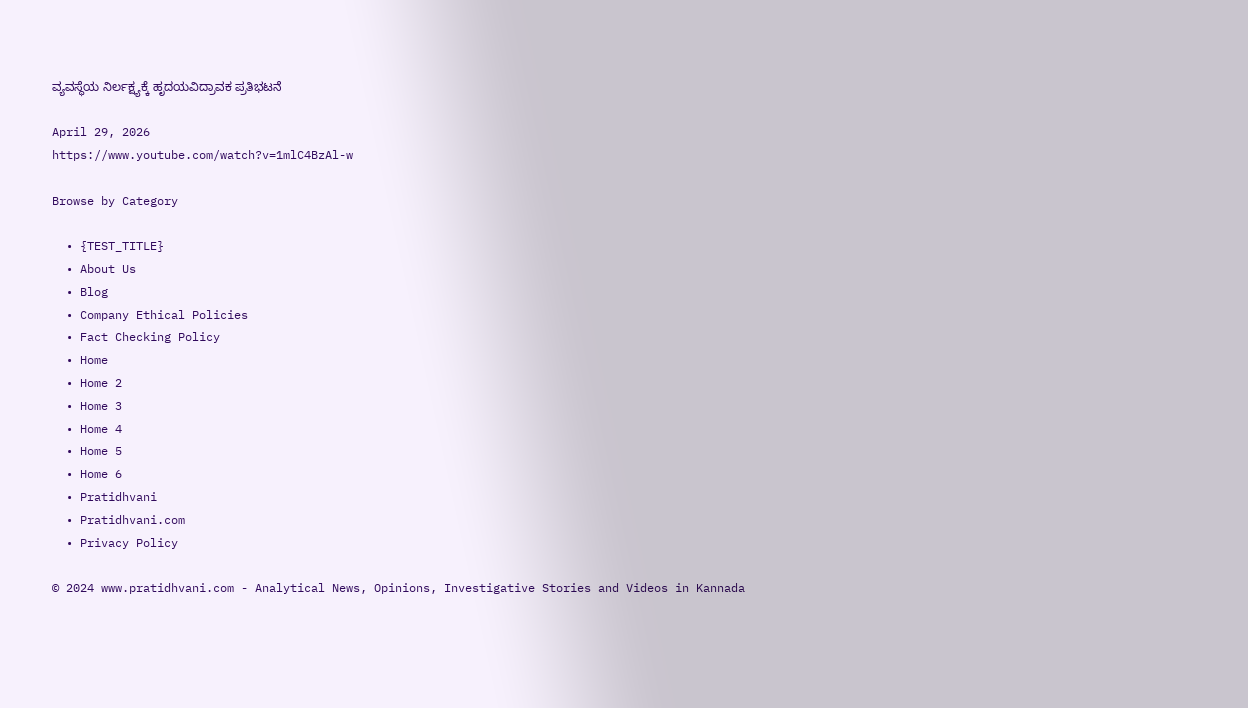ವ್ಯವಸ್ಥೆಯ ನಿರ್ಲಕ್ಷ್ಯಕ್ಕೆ ಹೃದಯವಿದ್ರಾವಕ ಪ್ರತಿಭಟನೆ

April 29, 2026
https://www.youtube.com/watch?v=1mlC4BzAl-w

Browse by Category

  • {TEST_TITLE}
  • About Us
  • Blog
  • Company Ethical Policies
  • Fact Checking Policy
  • Home
  • Home 2
  • Home 3
  • Home 4
  • Home 5
  • Home 6
  • Pratidhvani
  • Pratidhvani.com
  • Privacy Policy

© 2024 www.pratidhvani.com - Analytical News, Opinions, Investigative Stories and Videos in Kannada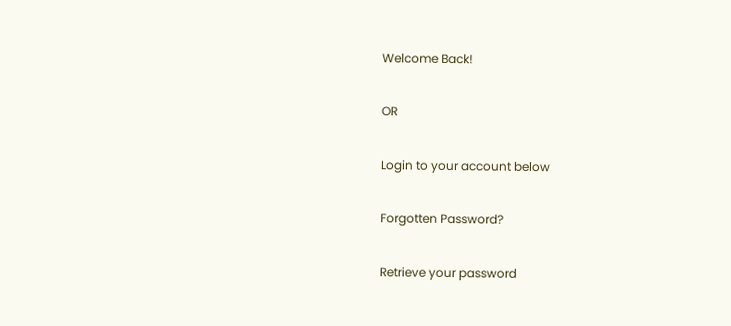Welcome Back!

OR

Login to your account below

Forgotten Password?

Retrieve your password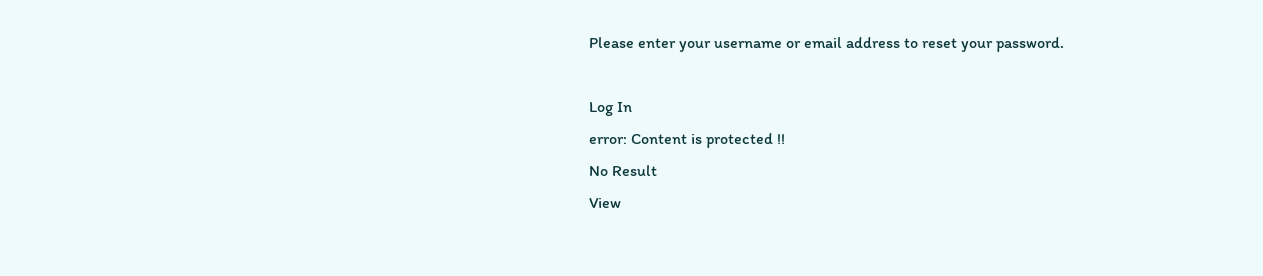Please enter your username or email address to reset your password.

Log In
error: Content is protected !!
No Result
View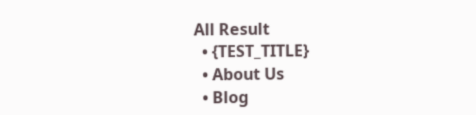All Result
  • {TEST_TITLE}
  • About Us
  • Blog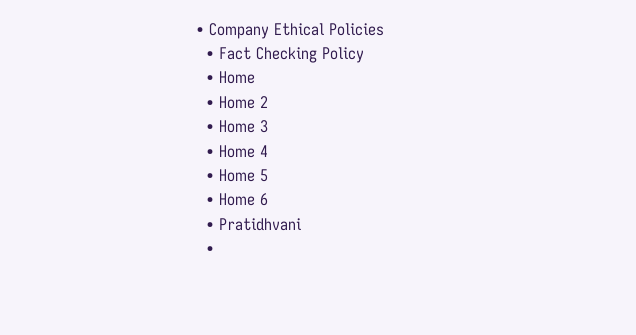• Company Ethical Policies
  • Fact Checking Policy
  • Home
  • Home 2
  • Home 3
  • Home 4
  • Home 5
  • Home 6
  • Pratidhvani
  •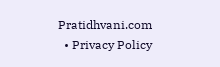Pratidhvani.com
  • Privacy Policy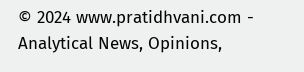© 2024 www.pratidhvani.com - Analytical News, Opinions,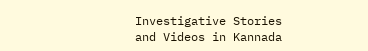Investigative Stories and Videos in Kannada